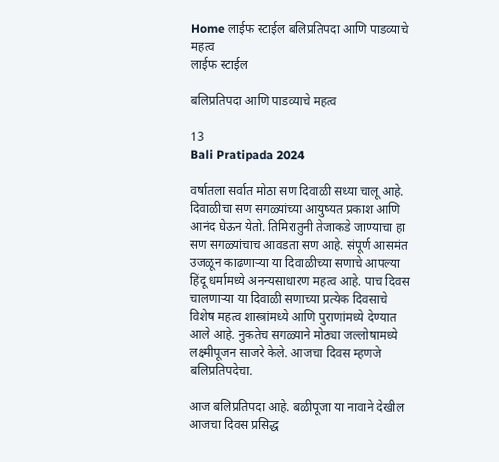Home लाईफ स्टाईल बलिप्रतिपदा आणि पाडव्याचे महत्व
लाईफ स्टाईल

बलिप्रतिपदा आणि पाडव्याचे महत्व

13
Bali Pratipada 2024

वर्षातला सर्वात मोठा सण दिवाळी सध्या चालू आहे. दिवाळीचा सण सगळ्यांच्या आयुष्यत प्रकाश आणि आनंद घेऊन येतो. तिमिरातुनी तेजाकडे जाण्याचा हा सण सगळ्यांचाच आवडता सण आहे. संपूर्ण आसमंत उजळून काढणाऱ्या या दिवाळीच्या सणाचे आपल्या हिंदू धर्मामध्ये अनन्यसाधारण महत्व आहे. पाच दिवस चालणाऱ्या या दिवाळी सणाच्या प्रत्येक दिवसाचे विशेष महत्व शास्त्रांमध्ये आणि पुराणांमध्ये देण्यात आले आहे. नुकतेच सगळ्याने मोठ्या जल्लोषामध्ये लक्ष्मीपूजन साजरे केले. आजचा दिवस म्हणजे बलिप्रतिपदेचा.

आज बलिप्रतिपदा आहे. बळीपूजा या नावाने देखील आजचा दिवस प्रसिद्ध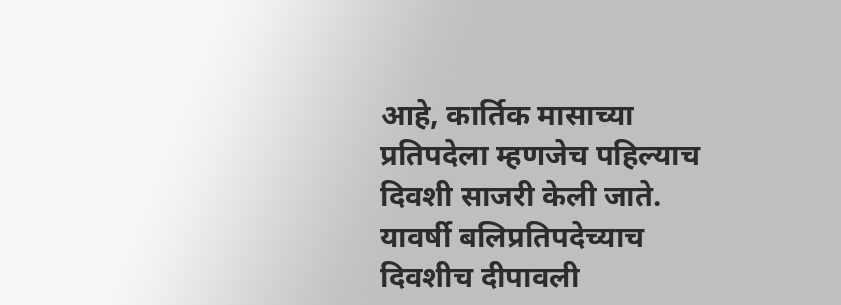आहे, कार्तिक मासाच्या प्रतिपदेला म्हणजेच पहिल्याच दिवशी साजरी केली जाते. यावर्षी बलिप्रतिपदेच्याच दिवशीच दीपावली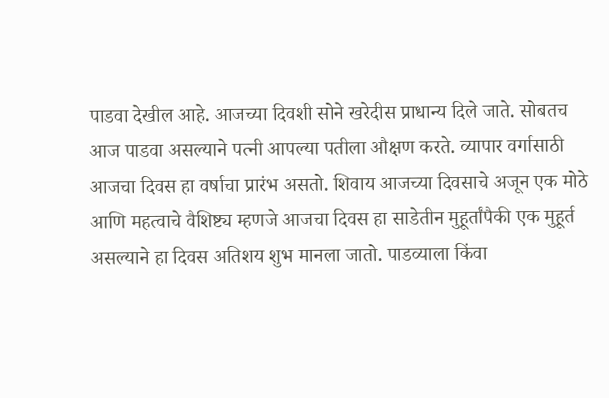पाडवा देखील आहे. आजच्या दिवशी सोने खरेदीस प्राधान्य दिले जाते. सोबतच आज पाडवा असल्याने पत्नी आपल्या पतीला औक्षण करते. व्यापार वर्गासाठी आजचा दिवस हा वर्षाचा प्रारंभ असतो. शिवाय आजच्या दिवसाचे अजून एक मोठे आणि महत्वाचे वैशिष्ट्य म्हणजे आजचा दिवस हा साडेतीन मुहूर्तांपैकी एक मुहूर्त असल्याने हा दिवस अतिशय शुभ मानला जातो. पाडव्याला किंवा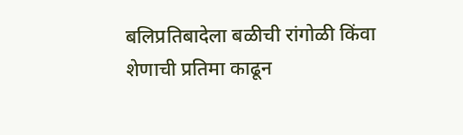बलिप्रतिबादेला बळीची रांगोळी किंवा शेणाची प्रतिमा काढून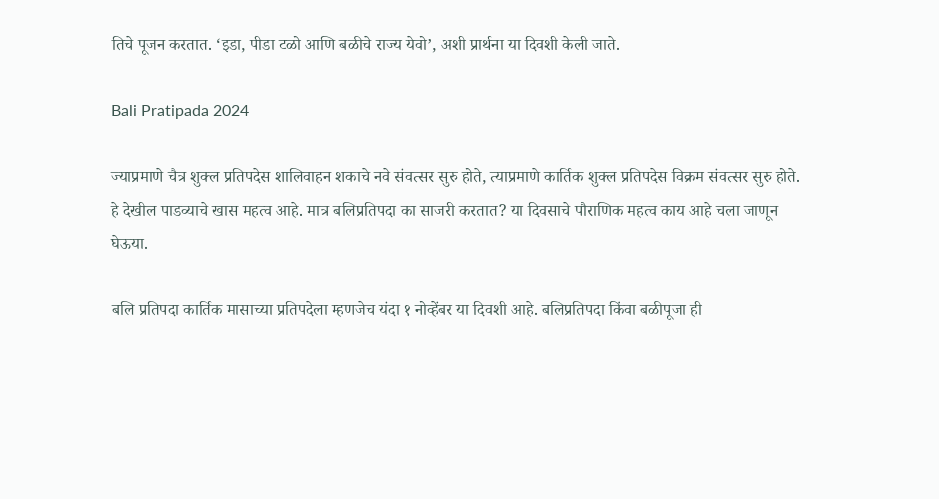तिचे पूजन करतात. ‘इडा, पीडा टळो आणि बळीचे राज्य येवो’, अशी प्रार्थना या दिवशी केली जाते.

Bali Pratipada 2024

ज्याप्रमाणे चैत्र शुक्ल प्रतिपदेस शालिवाहन शकाचे नवे संवत्सर सुरु होते, त्याप्रमाणे कार्तिक शुक्ल प्रतिपदेस विक्रम संवत्सर सुरु होते. हे देखील पाडव्याचे खास महत्व आहे. मात्र बलिप्रतिपदा का साजरी करतात? या दिवसाचे पौराणिक महत्व काय आहे चला जाणून घेऊया.

बलि प्रतिपदा कार्तिक मासाच्या प्रतिपदेला म्हणजेच यंदा १ नोव्हेंबर या दिवशी आहे. बलिप्रतिपदा किंवा बळीपूजा ही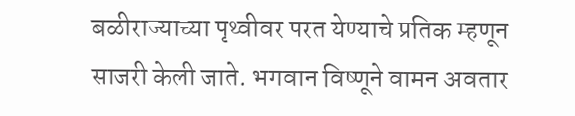बळीराज्याच्या पृथ्वीवर परत येण्याचे प्रतिक म्हणून साजरी केली जाते. भगवान विष्णूने वामन अवतार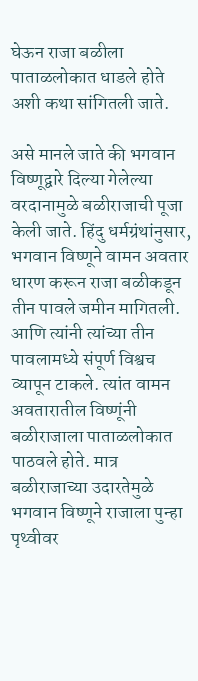घेऊन राजा बळीला पाताळलोकात धाडले होते अशी कथा सांगितली जाते.

असे मानले जाते की भगवान विष्णूद्वारे दिल्या गेलेल्या वरदानामुळे बळीराजाची पूजा केली जाते. हिंदु धर्मग्रंथांनुसार, भगवान विष्णूने वामन अवतार धारण करून राजा बळीकडून तीन पावले जमीन मागितली. आणि त्यांनी त्यांच्या तीन पावलामध्ये संपूर्ण विश्वच व्यापून टाकले. त्यांत वामन अवतारातील विष्णूंनी बळीराजाला पाताळलोकात पाठवले होते. मात्र बळीराजाच्या उदारतेमुळे भगवान विष्णूने राजाला पुन्हा पृथ्वीवर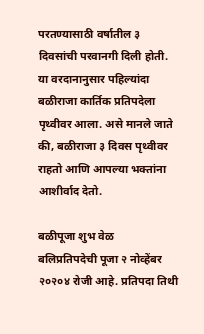परतण्यासाठी वर्षातील ३ दिवसांची परवानगी दिली होती. या वरदानानुसार पहिल्यांदा बळीराजा कार्तिक प्रतिपदेला पृथ्वीवर आला. असे मानले जाते की, बळीराजा ३ दिवस पृथ्वीवर राहतो आणि आपल्या भक्तांना आशीर्वाद देतो.

बळीपूजा शुभ वेळ
बलिप्रतिपदेची पूजा २ नोव्हेंबर २०२०४ रोजी आहे. प्रतिपदा तिथी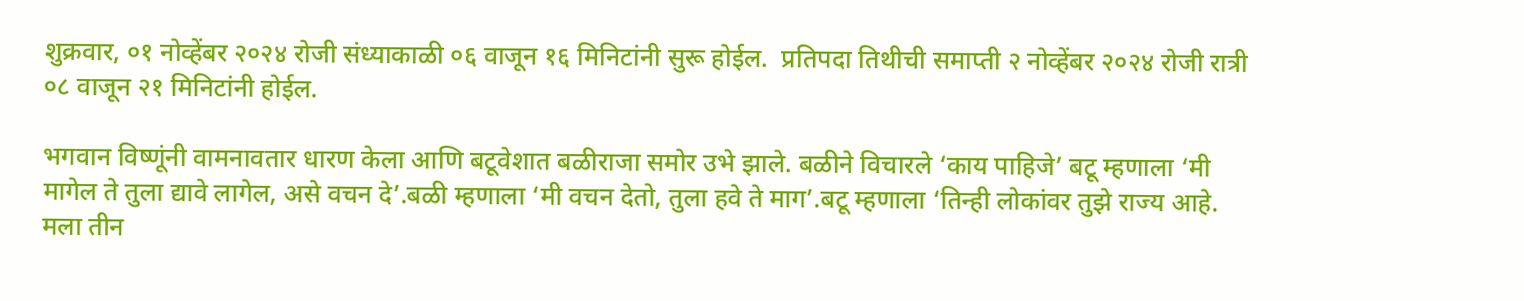शुक्रवार, ०१ नोव्हेंबर २०२४ रोजी संध्याकाळी ०६ वाजून १६ मिनिटांनी सुरू होईल.  प्रतिपदा तिथीची समाप्ती २ नोव्हेंबर २०२४ रोजी रात्री ०८ वाजून २१ मिनिटांनी होईल.

भगवान विष्णूंनी वामनावतार धारण केला आणि बटूवेशात बळीराजा समोर उभे झाले. बळीने विचारले ‘काय पाहिजे’ बटू म्हणाला ‘मी मागेल ते तुला द्यावे लागेल, असे वचन दे’.बळी म्हणाला ‘मी वचन देतो, तुला हवे ते माग’.बटू म्हणाला ‘तिन्ही लोकांवर तुझे राज्य आहे. मला तीन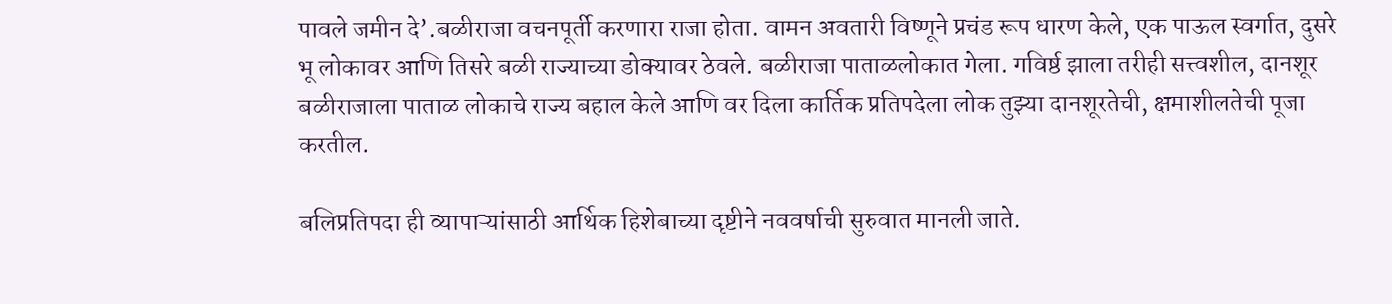पावले जमीन दे’.बळीराजा वचनपूर्ती करणारा राजा होता. वामन अवतारी विष्णूने प्रचंड रूप धारण केले, एक पाऊल स्वर्गात, दुसरे भू लोकावर आणि तिसरे बळी राज्याच्या डोक्यावर ठेवले. बळीराजा पाताळलोकात गेला. गविर्ष्ठ झाला तरीही सत्त्वशील, दानशूर बळीराजाला पाताळ लोकाचे राज्य बहाल केले आणि वर दिला कार्तिक प्रतिपदेला लोक तुझ्या दानशूरतेची, क्षमाशीलतेची पूजा करतील.

बलिप्रतिपदा ही व्यापाऱ्यांसाठी आर्थिक हिशेबाच्या दृष्टीने नववर्षाची सुरुवात मानली जाते.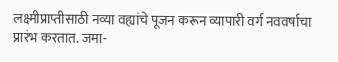लक्ष्मीप्राप्तीसाठी नव्या वह्यांचे पूजन करून व्यापारी वर्ग नववर्षाचा प्रारंभ करतात. जमा-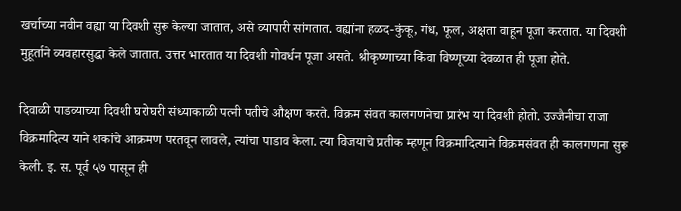खर्चाच्या नवीन वह्या या दिवशी सुरू केल्या जातात, असे व्यापारी सांगतात. वह्यांना हळद-कुंकू, गंध, फूल, अक्षता वाहून पूजा करतात. या दिवशी मुहूर्ताने व्यवहारसुद्धा केले जातात. उत्तर भारतात या दिवशी गोवर्धन पूजा असते. श्रीकृष्णाच्या किंवा विष्णूच्या देवळात ही पूजा होते.

दिवाळी पाडव्याच्या दिवशी घरोघरी संध्याकाळी पत्नी पतीचे औक्षण करते. विक्रम संवत कालगणनेचा प्रारंभ या दिवशी होतो. उज्जैनीचा राजा विक्रमादित्य याने शकांचे आक्रमण परतवून लावले, त्यांचा पाडाव केला. त्या विजयाचे प्रतीक म्हणून विक्रमादित्याने विक्रमसंवत ही कालगणना सुरू केली. इ. स. पूर्व ५७ पासून ही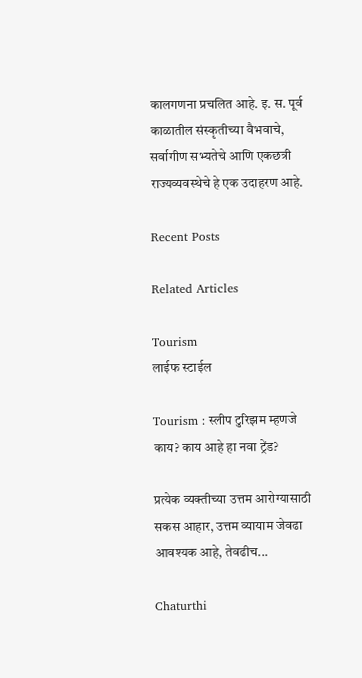कालगणना प्रचलित आहे. इ. स. पूर्व काळातील संस्कृतीच्या वैभवाचे, सर्वागीण सभ्यतेचे आणि एकछत्री राज्यव्यवस्थेचे हे एक उदाहरण आहे.

Recent Posts

Related Articles

Tourism
लाईफ स्टाईल

Tourism : स्लीप टुरिझम म्हणजे काय? काय आहे हा नवा ट्रेंड?

प्रत्येक व्यक्तीच्या उत्तम आरोग्यासाठी सकस आहार, उत्तम व्यायाम जेवढा आवश्यक आहे, तेवढीच...

Chaturthi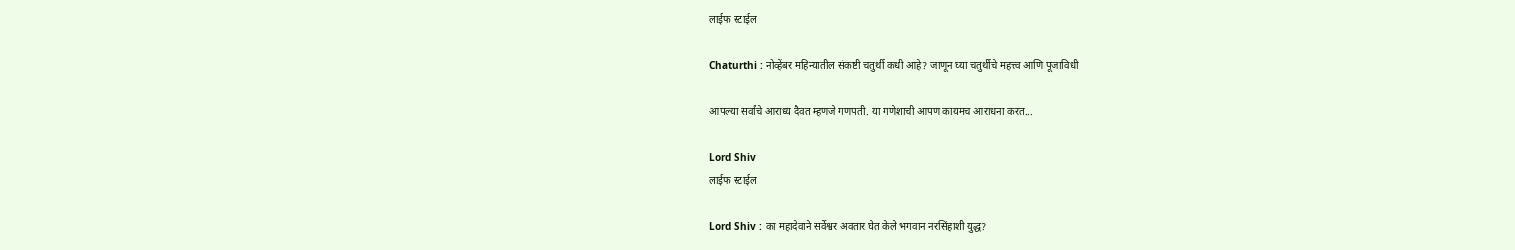लाईफ स्टाईल

Chaturthi : नोव्हेंबर महिन्यातील संकष्टी चतुर्थी कधी आहे? जाणून घ्या चतुर्थीचे महत्त्व आणि पूजाविधी

आपल्या सर्वांचे आराध्य दैवत म्हणजे गणपती. या गणेशाची आपण कायमच आराधना करत...

Lord Shiv
लाईफ स्टाईल

Lord Shiv : का महादेवाने सर्वेश्वर अवतार घेत केले भगवान नरसिंहाशी युद्ध?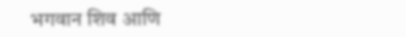भगवान शिव आणि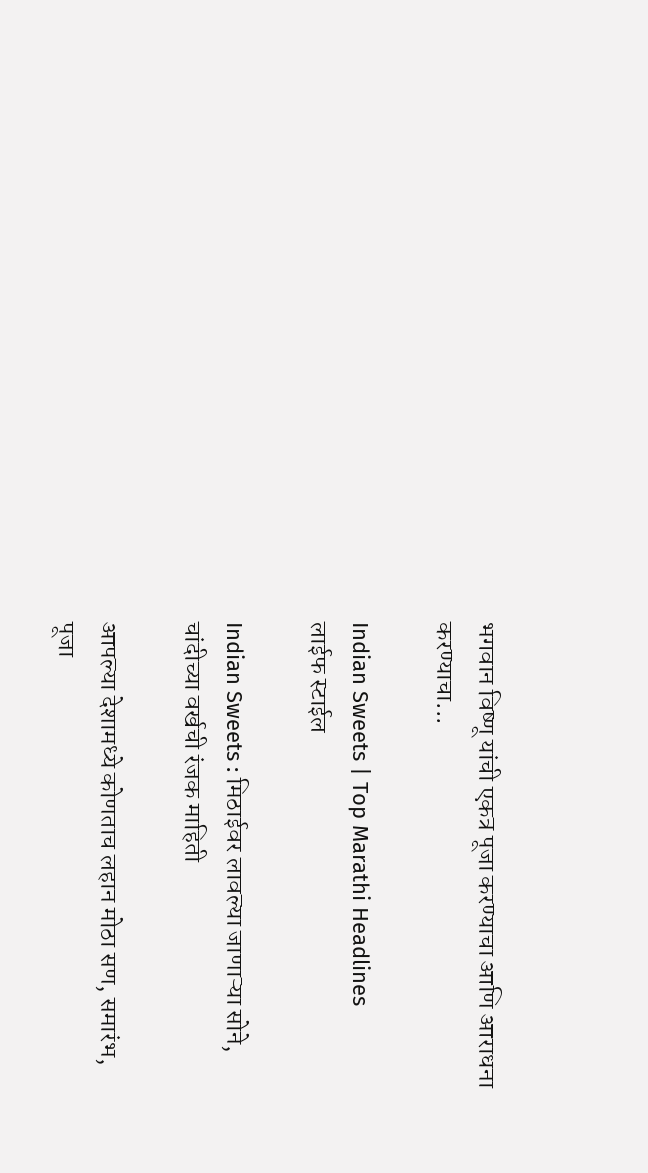भगवान विष्णू यांची एकत्र पूजा करण्याचा आणि आराधना करण्याचा...

Indian Sweets | Top Marathi Headlines
लाईफ स्टाईल

Indian Sweets : मिठाईवर लावल्या जाणाऱ्या सोने, चांदीच्या वर्खची रंजक माहिती

आपल्या देशामध्ये कोणताच लहान मोठा सण, समारंभ, पूजा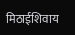मिठाईशिवाय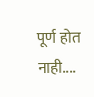पूर्ण होत नाही....